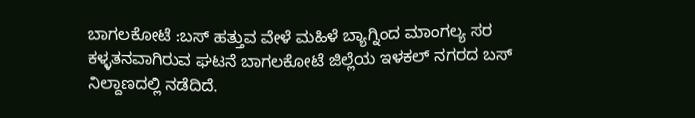ಬಾಗಲಕೋಟೆ :ಬಸ್ ಹತ್ತುವ ವೇಳೆ ಮಹಿಳೆ ಬ್ಯಾಗ್ನಿಂದ ಮಾಂಗಲ್ಯ ಸರ ಕಳ್ಳತನವಾಗಿರುವ ಘಟನೆ ಬಾಗಲಕೋಟೆ ಜಿಲ್ಲೆಯ ಇಳಕಲ್ ನಗರದ ಬಸ್ ನಿಲ್ದಾಣದಲ್ಲಿ ನಡೆದಿದೆ.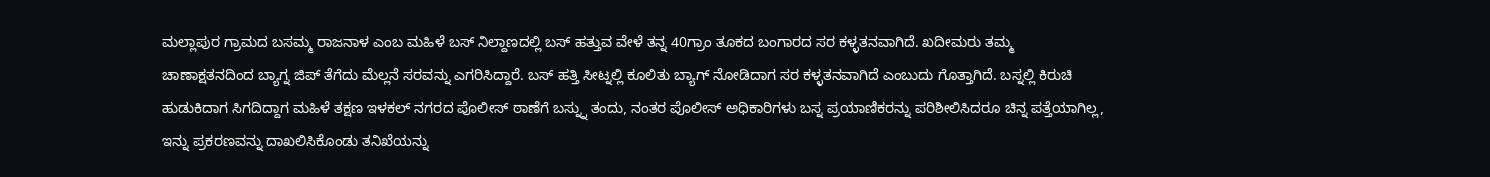ಮಲ್ಲಾಪುರ ಗ್ರಾಮದ ಬಸಮ್ಮ ರಾಜನಾಳ ಎಂಬ ಮಹಿಳೆ ಬಸ್ ನಿಲ್ದಾಣದಲ್ಲಿ ಬಸ್ ಹತ್ತುವ ವೇಳೆ ತನ್ನ 40ಗ್ರಾಂ ತೂಕದ ಬಂಗಾರದ ಸರ ಕಳ್ಳತನವಾಗಿದೆ. ಖದೀಮರು ತಮ್ಮ ಚಾಣಾಕ್ಷತನದಿಂದ ಬ್ಯಾಗ್ನ ಜಿಪ್ ತೆಗೆದು ಮೆಲ್ಲನೆ ಸರವನ್ನು ಎಗರಿಸಿದ್ದಾರೆ. ಬಸ್ ಹತ್ತಿ ಸೀಟ್ನಲ್ಲಿ ಕೂಲಿತು ಬ್ಯಾಗ್ ನೋಡಿದಾಗ ಸರ ಕಳ್ಳತನವಾಗಿದೆ ಎಂಬುದು ಗೊತ್ತಾಗಿದೆ. ಬಸ್ನಲ್ಲಿ ಕಿರುಚಿ ಹುಡುಕಿದಾಗ ಸಿಗದಿದ್ದಾಗ ಮಹಿಳೆ ತಕ್ಷಣ ಇಳಕಲ್ ನಗರದ ಪೊಲೀಸ್ ಠಾಣೆಗೆ ಬಸ್ನ್ನು ತಂದು, ನಂತರ ಪೊಲೀಸ್ ಅಧಿಕಾರಿಗಳು ಬಸ್ನ ಪ್ರಯಾಣಿಕರನ್ನು ಪರಿಶೀಲಿಸಿದರೂ ಚಿನ್ನ ಪತ್ತೆಯಾಗಿಲ್ಲ, ಇನ್ನು ಪ್ರಕರಣವನ್ನು ದಾಖಲಿಸಿಕೊಂಡು ತನಿಖೆಯನ್ನು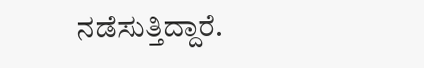ನಡೆಸುತ್ತಿದ್ದಾರೆ.